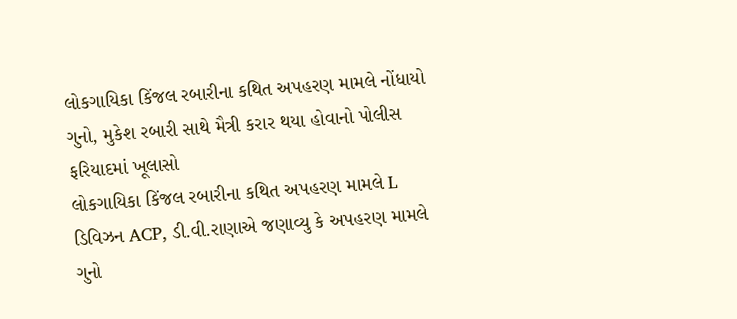લોકગાયિકા કિંજલ રબારીના કથિત અપહરણ મામલે નોંધાયો ગુનો, મુકેશ રબારી સાથે મૈત્રી કરાર થયા હોવાનો પોલીસ ફરિયાદમાં ખૂલાસો
લોકગાયિકા કિંજલ રબારીના કથિત અપહરણ મામલે L ડિવિઝન ACP, ડી.વી.રાણાએ જણાવ્યુ કે અપહરણ મામલે ગુનો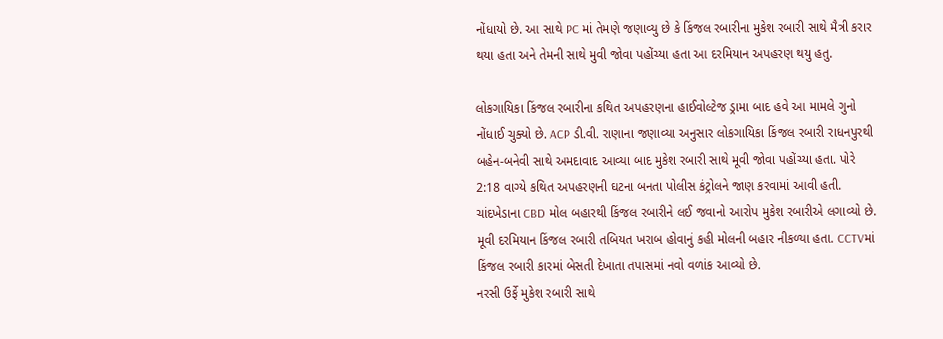નોંધાયો છે. આ સાથે PC માં તેમણે જણાવ્યુ છે કે કિંજલ રબારીના મુકેશ રબારી સાથે મૈત્રી કરાર થયા હતા અને તેમની સાથે મુવી જોવા પહોંચ્યા હતા આ દરમિયાન અપહરણ થયુ હતુ.

લોકગાયિકા કિંજલ રબારીના કથિત અપહરણના હાઈવોલ્ટેજ ડ્રામા બાદ હવે આ મામલે ગુનો નોંધાઈ ચુક્યો છે. ACP ડી.વી. રાણાના જણાવ્યા અનુસાર લોકગાયિકા કિંજલ રબારી રાધનપુરથી બહેન-બનેવી સાથે અમદાવાદ આવ્યા બાદ મુકેશ રબારી સાથે મૂવી જોવા પહોંચ્યા હતા. પોરે 2:18 વાગ્યે કથિત અપહરણની ઘટના બનતા પોલીસ કંટ્રોલને જાણ કરવામાં આવી હતી. ચાંદખેડાના CBD મોલ બહારથી કિંજલ રબારીને લઈ જવાનો આરોપ મુકેશ રબારીએ લગાવ્યો છે. મૂવી દરમિયાન કિંજલ રબારી તબિયત ખરાબ હોવાનું કહી મોલની બહાર નીકળ્યા હતા. CCTVમાં કિંજલ રબારી કારમાં બેસતી દેખાતા તપાસમાં નવો વળાંક આવ્યો છે.
નરસી ઉર્ફે મુકેશ રબારી સાથે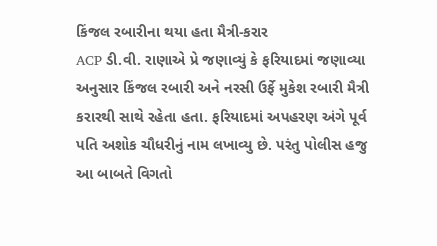કિંજલ રબારીના થયા હતા મૈત્રી-કરાર
ACP ડી.વી. રાણાએ પ્રે જણાવ્યું કે ફરિયાદમાં જણાવ્યા અનુસાર કિંજલ રબારી અને નરસી ઉર્ફે મુકેશ રબારી મૈત્રી કરારથી સાથે રહેતા હતા. ફરિયાદમાં અપહરણ અંગે પૂર્વ પતિ અશોક ચૌધરીનું નામ લખાવ્યુ છે. પરંતુ પોલીસ હજુ આ બાબતે વિગતો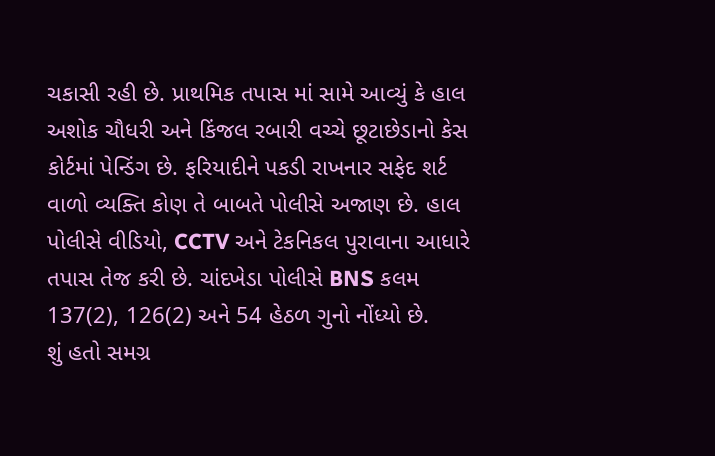ચકાસી રહી છે. પ્રાથમિક તપાસ માં સામે આવ્યું કે હાલ અશોક ચૌધરી અને કિંજલ રબારી વચ્ચે છૂટાછેડાનો કેસ કોર્ટમાં પેન્ડિંગ છે. ફરિયાદીને પકડી રાખનાર સફેદ શર્ટ વાળો વ્યક્તિ કોણ તે બાબતે પોલીસે અજાણ છે. હાલ પોલીસે વીડિયો, CCTV અને ટેકનિકલ પુરાવાના આધારે તપાસ તેજ કરી છે. ચાંદખેડા પોલીસે BNS કલમ 137(2), 126(2) અને 54 હેઠળ ગુનો નોંધ્યો છે.
શું હતો સમગ્ર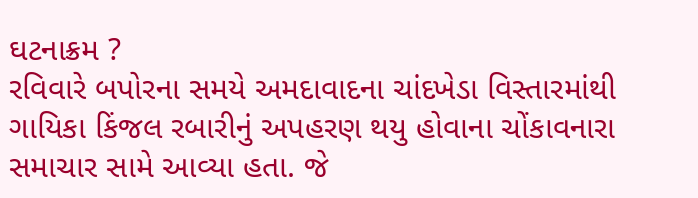ઘટનાક્રમ ?
રવિવારે બપોરના સમયે અમદાવાદના ચાંદખેડા વિસ્તારમાંથી ગાયિકા કિંજલ રબારીનું અપહરણ થયુ હોવાના ચોંકાવનારા સમાચાર સામે આવ્યા હતા. જે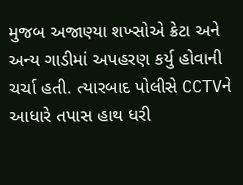મુજબ અજાણ્યા શખ્સોએ ક્રેટા અને અન્ય ગાડીમાં અપહરણ કર્યુ હોવાની ચર્ચા હતી. ત્યારબાદ પોલીસે CCTVને આધારે તપાસ હાથ ધરી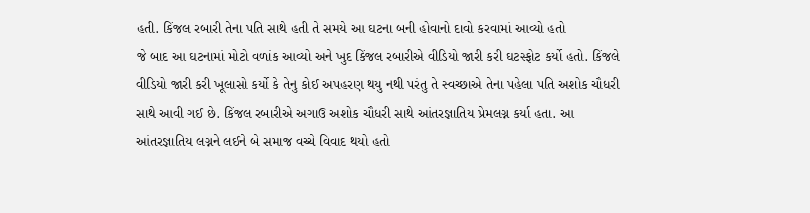હતી. કિંજલ રબારી તેના પતિ સાથે હતી તે સમયે આ ઘટના બની હોવાનો દાવો કરવામાં આવ્યો હતો
જે બાદ આ ઘટનામાં મોટો વળાંક આવ્યો અને ખુદ કિંજલ રબારીએ વીડિયો જારી કરી ઘટસ્ફોટ કર્યો હતો. કિંજલે વીડિયો જારી કરી ખૂલાસો કર્યો કે તેનુ કોઈ અપહરણ થયુ નથી પરંતુ તે સ્વચ્છાએ તેના પહેલા પતિ અશોક ચૌધરી સાથે આવી ગઈ છે. કિંજલ રબારીએ અગાઉ અશોક ચૌધરી સાથે આંતરજ્ઞાતિય પ્રેમલગ્ન કર્યા હતા. આ આંતરજ્ઞાતિય લગ્નને લઈને બે સમાજ વચ્ચે વિવાદ થયો હતો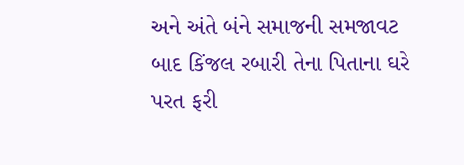અને અંતે બંને સમાજની સમજાવટ બાદ કિંજલ રબારી તેના પિતાના ઘરે પરત ફરી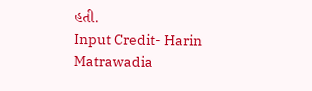હતી.
Input Credit- Harin Matrawadia